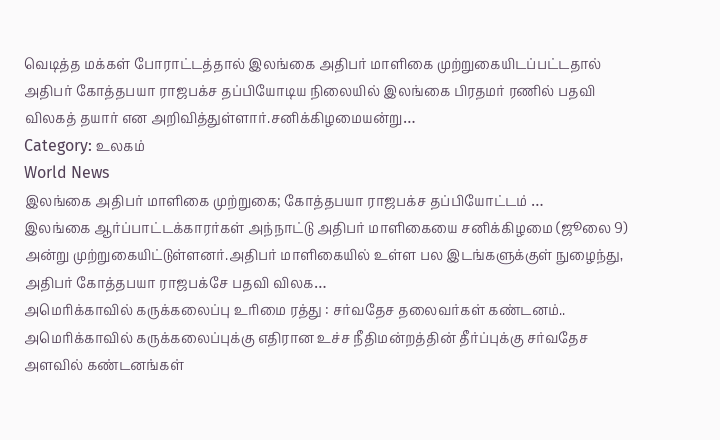வெடித்த மக்கள் போராட்டத்தால் இலங்கை அதிபர் மாளிகை முற்றுகையிடப்பட்டதால் அதிபர் கோத்தபயா ராஜபக்ச தப்பியோடிய நிலையில் இலங்கை பிரதமர் ரணில் பதவி விலகத் தயார் என அறிவித்துள்ளார்.சனிக்கிழமையன்று…
Category: உலகம்
World News
இலங்கை அதிபர் மாளிகை முற்றுகை; கோத்தபயா ராஜபக்ச தப்பியோட்டம் …
இலங்கை ஆர்ப்பாட்டக்காரர்கள் அந்நாட்டு அதிபர் மாளிகையை சனிக்கிழமை (ஜூலை 9) அன்று முற்றுகையிட்டுள்ளனர்.அதிபர் மாளிகையில் உள்ள பல இடங்களுக்குள் நுழைந்து, அதிபர் கோத்தபயா ராஜபக்சே பதவி விலக…
அமெரிக்காவில் கருக்கலைப்பு உரிமை ரத்து : சர்வதேச தலைவர்கள் கண்டனம்..
அமெரிக்காவில் கருக்கலைப்புக்கு எதிரான உச்ச நீதிமன்றத்தின் தீர்ப்புக்கு சர்வதேச அளவில் கண்டனங்கள்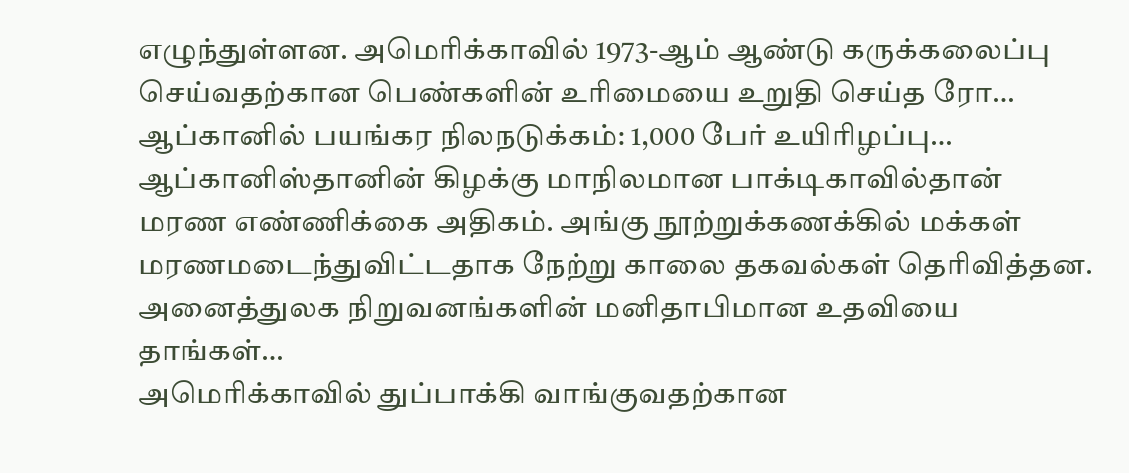எழுந்துள்ளன. அமெரிக்காவில் 1973-ஆம் ஆண்டு கருக்கலைப்பு செய்வதற்கான பெண்களின் உரிமையை உறுதி செய்த ரோ…
ஆப்கானில் பயங்கர நிலநடுக்கம்: 1,000 பேர் உயிரிழப்பு…
ஆப்கானிஸ்தானின் கிழக்கு மாநிலமான பாக்டிகாவில்தான் மரண எண்ணிக்கை அதிகம். அங்கு நூற்றுக்கணக்கில் மக்கள் மரணமடைந்துவிட்டதாக நேற்று காலை தகவல்கள் தெரிவித்தன. அனைத்துலக நிறுவனங்களின் மனிதாபிமான உதவியை தாங்கள்…
அமெரிக்காவில் துப்பாக்கி வாங்குவதற்கான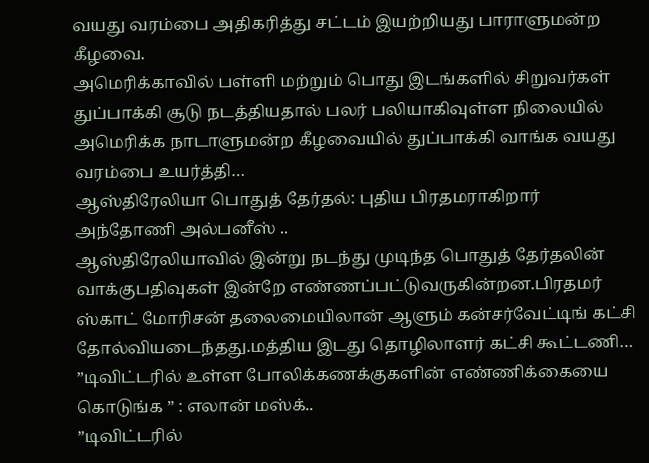வயது வரம்பை அதிகரித்து சட்டம் இயற்றியது பாராளுமன்ற கீழவை.
அமெரிக்காவில் பள்ளி மற்றும் பொது இடங்களில் சிறுவர்கள் துப்பாக்கி சூடு நடத்தியதால் பலர் பலியாகிவுள்ள நிலையில் அமெரிக்க நாடாளுமன்ற கீழவையில் துப்பாக்கி வாங்க வயது வரம்பை உயர்த்தி…
ஆஸ்திரேலியா பொதுத் தேர்தல்: புதிய பிரதமராகிறார் அந்தோணி அல்பனீஸ் ..
ஆஸ்திரேலியாவில் இன்று நடந்து முடிந்த பொதுத் தேர்தலின் வாக்குபதிவுகள் இன்றே எண்ணப்பட்டுவருகின்றன.பிரதமர் ஸ்காட் மோரிசன் தலைமையிலான் ஆளும் கன்சர்வேட்டிங் கட்சி தோல்வியடைந்தது.மத்திய இடது தொழிலாளர் கட்சி கூட்டணி…
”டிவிட்டரில் உள்ள போலிக்கணக்குகளின் எண்ணிக்கையை கொடுங்க ” : எலான் மஸ்க்..
”டிவிட்டரில்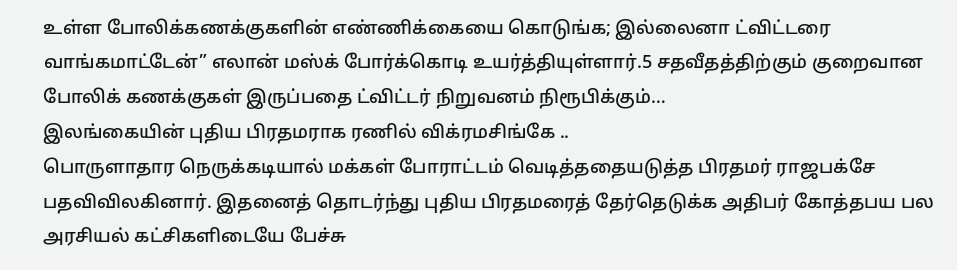உள்ள போலிக்கணக்குகளின் எண்ணிக்கையை கொடுங்க; இல்லைனா ட்விட்டரை வாங்கமாட்டேன்” எலான் மஸ்க் போர்க்கொடி உயர்த்தியுள்ளார்.5 சதவீதத்திற்கும் குறைவான போலிக் கணக்குகள் இருப்பதை ட்விட்டர் நிறுவனம் நிரூபிக்கும்…
இலங்கையின் புதிய பிரதமராக ரணில் விக்ரமசிங்கே ..
பொருளாதார நெருக்கடியால் மக்கள் போராட்டம் வெடித்ததையடுத்த பிரதமர் ராஜபக்சே பதவிவிலகினார். இதனைத் தொடர்ந்து புதிய பிரதமரைத் தேர்தெடுக்க அதிபர் கோத்தபய பல அரசியல் கட்சிகளிடையே பேச்சு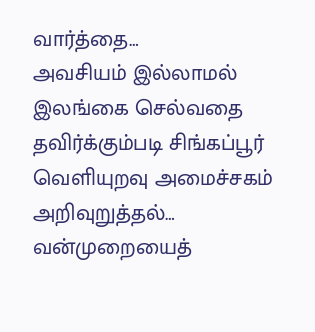வார்த்தை…
அவசியம் இல்லாமல் இலங்கை செல்வதை தவிர்க்கும்படி சிங்கப்பூர் வெளியுறவு அமைச்சகம் அறிவுறுத்தல்…
வன்முறையைத்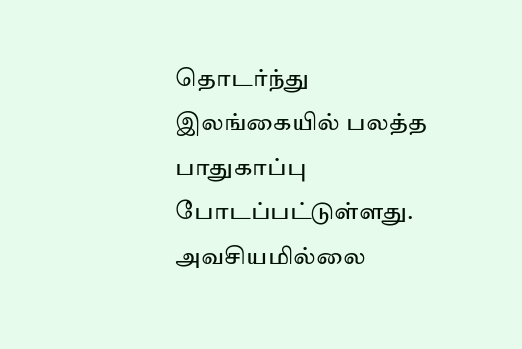தொடர்ந்து இலங்கையில் பலத்த பாதுகாப்பு போடப்பட்டுள்ளது. அவசியமில்லை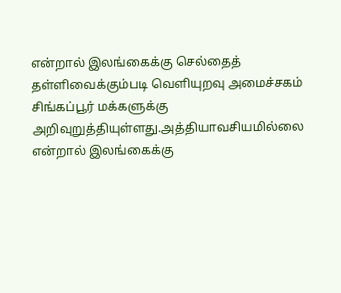என்றால் இலங்கைக்கு செல்தைத் தள்ளிவைக்கும்படி வெளியுறவு அமைச்சகம் சிங்கப்பூர் மக்களுக்கு அறிவுறுத்தியுள்ளது.அத்தியாவசியமில்லை என்றால் இலங்கைக்கு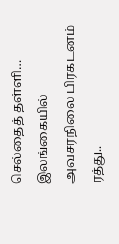செல்தைத் தள்ளி…
இலங்கையில் அவசரநிலை பிரகடனம் ரத்து..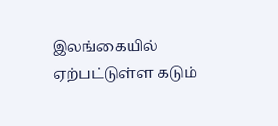இலங்கையில் ஏற்பட்டுள்ள கடும்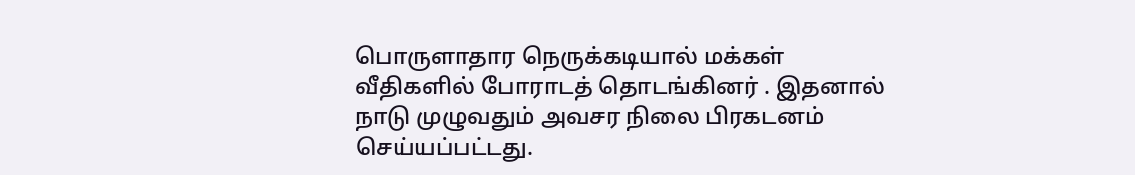பொருளாதார நெருக்கடியால் மக்கள் வீதிகளில் போராடத் தொடங்கினர் . இதனால் நாடு முழுவதும் அவசர நிலை பிரகடனம் செய்யப்பட்டது.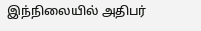இந்நிலையில் அதிபர்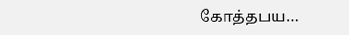கோத்தபய…